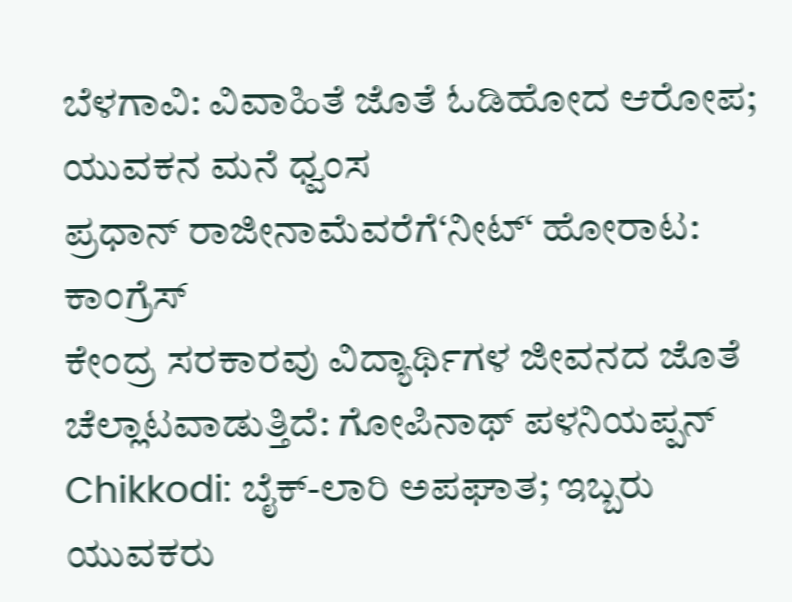ಬೆಳಗಾವಿ: ವಿವಾಹಿತೆ ಜೊತೆ ಓಡಿಹೋದ ಆರೋಪ; ಯುವಕನ ಮನೆ ಧ್ವಂಸ
ಪ್ರಧಾನ್ ರಾಜೀನಾಮೆವರೆಗೆ‘ನೀಟ್‘ ಹೋರಾಟ: ಕಾಂಗ್ರೆಸ್
ಕೇಂದ್ರ ಸರಕಾರವು ವಿದ್ಯಾರ್ಥಿಗಳ ಜೀವನದ ಜೊತೆ ಚೆಲ್ಲಾಟವಾಡುತ್ತಿದೆ: ಗೋಪಿನಾಥ್ ಪಳನಿಯಪ್ಪನ್
Chikkodi: ಬೈಕ್-ಲಾರಿ ಅಪಘಾತ; ಇಬ್ಬರು ಯುವಕರು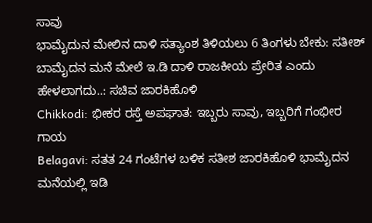ಸಾವು
ಭಾಮೈದುನ ಮೇಲಿನ ದಾಳಿ ಸತ್ಯಾಂಶ ತಿಳಿಯಲು 6 ತಿಂಗಳು ಬೇಕು: ಸತೀಶ್
ಬಾಮೈದನ ಮನೆ ಮೇಲೆ ಇ.ಡಿ ದಾಳಿ ರಾಜಕೀಯ ಪ್ರೇರಿತ ಎಂದು ಹೇಳಲಾಗದು..: ಸಚಿವ ಜಾರಕಿಹೊಳಿ
Chikkodi: ಭೀಕರ ರಸ್ತೆ ಅಪಘಾತ: ಇಬ್ಬರು ಸಾವು, ಇಬ್ಬರಿಗೆ ಗಂಭೀರ ಗಾಯ
Belagavi: ಸತತ 24 ಗಂಟೆಗಳ ಬಳಿಕ ಸತೀಶ ಜಾರಕಿಹೊಳಿ ಭಾಮೈದನ ಮನೆಯಲ್ಲಿ ಇಡಿ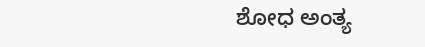ಶೋಧ ಅಂತ್ಯ